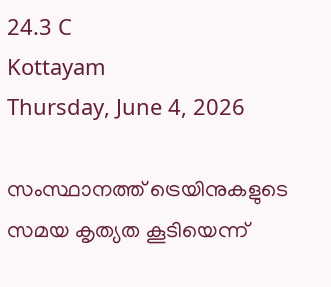24.3 C
Kottayam
Thursday, June 4, 2026

സംസ്ഥാനത്ത് ട്രെയിനുകളുടെ സമയ കൃത്യത കൂടിയെന്ന്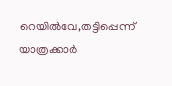റെയിൽവേ,തട്ടിപ്പെന്ന് യാത്രക്കാർ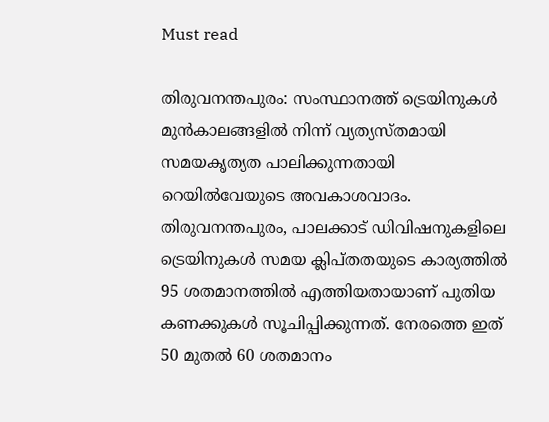Must read

തിരുവനന്തപുരം: സംസ്ഥാനത്ത് ട്രെയിനുകൾ മുൻകാലങ്ങളിൽ നിന്ന് വ്യത്യസ്തമായി സമയകൃത്യത പാലിക്കുന്നതായി റെയിൽവേയുടെ അവകാശവാദം. തിരുവനന്തപുരം, പാലക്കാട് ഡിവിഷനുകളിലെ ട്രെയിനുകൾ സമയ ക്ലിപ്തതയുടെ കാര്യത്തിൽ 95 ശതമാനത്തിൽ എത്തിയതായാണ് പുതിയ കണക്കുകൾ സൂചിപ്പിക്കുന്നത്. നേരത്തെ ഇത് 50 മുതൽ 60 ശതമാനം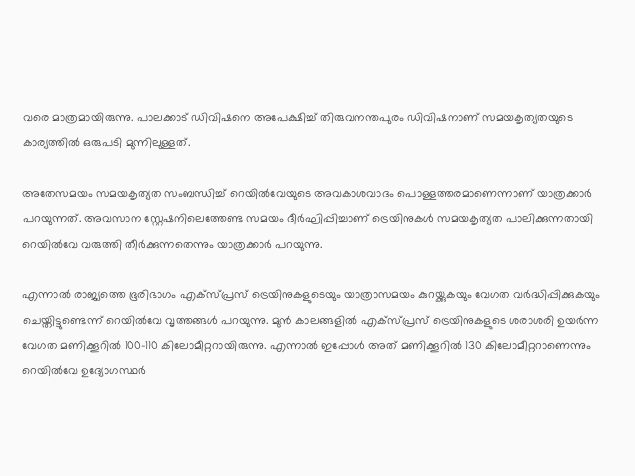വരെ മാത്രമായിരുന്നു. പാലക്കാട് ഡിവിഷനെ അപേക്ഷിച്ച് തിരുവനന്തപുരം ഡിവിഷനാണ് സമയകൃത്യതയുടെ കാര്യത്തിൽ ഒരുപടി മുന്നിലുള്ളത്.

അതേസമയം സമയകൃത്യത സംബന്ധിച്ച് റെയിൽവേയുടെ അവകാശവാദം പൊള്ളത്തരമാണെന്നാണ് യാത്രക്കാർ പറയുന്നത്. അവസാന സ്റ്റേഷനിലെത്തേണ്ട സമയം ദീർഘിപ്പിച്ചാണ് ട്രെയിനുകൾ സമയകൃത്യത പാലിക്കുന്നതായി റെയിൽവേ വരുത്തി തീർക്കുന്നതെന്നും യാത്രക്കാർ പറയുന്നു.

എന്നാൽ രാജ്യത്തെ ഭൂരിഭാഗം എക്സ്പ്രസ് ട്രെയിനുകളുടെയും യാത്രാസമയം കുറയ്ക്കുകയും വേഗത വർദ്ധിപ്പിക്കുകയും ചെയ്തിട്ടുണ്ടെന്ന് റെയിൽവേ വൃത്തങ്ങൾ പറയുന്നു. മുൻ കാലങ്ങളിൽ എക്സ്പ്രസ് ട്രെയിനുകളുടെ ശരാശരി ഉയർന്ന വേഗത മണിക്കൂറിൽ 100-110 കിലോമീറ്ററായിരുന്നു. എന്നാൽ ഇപ്പോൾ അത് മണിക്കൂറിൽ 130 കിലോമീറ്ററാണെന്നും റെയിൽവേ ഉദ്യോഗസ്ഥർ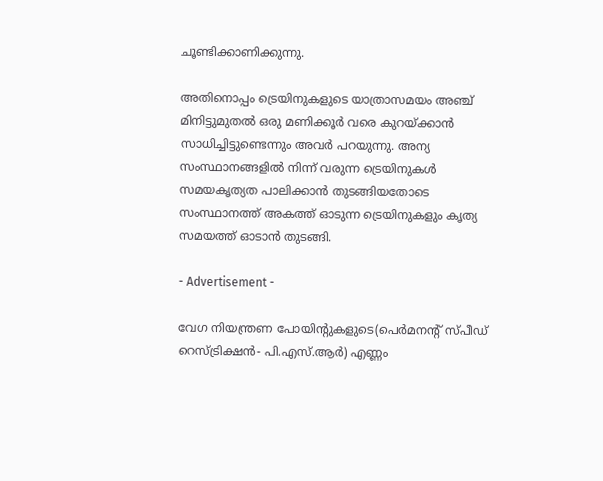ചൂണ്ടിക്കാണിക്കുന്നു.

അതിനൊപ്പം ട്രെയിനുകളുടെ യാത്രാസമയം അഞ്ച് മിനിട്ടുമുതൽ ഒരു മണിക്കൂർ വരെ കുറയ്ക്കാൻ സാധിച്ചിട്ടുണ്ടെന്നും അവർ പറയുന്നു. അന്യ സംസ്ഥാനങ്ങളിൽ നിന്ന് വരുന്ന ട്രെയിനുകൾ സമയകൃത്യത പാലിക്കാൻ തുടങ്ങിയതോടെ സംസ്ഥാനത്ത് അകത്ത് ഓടുന്ന ട്രെയിനുകളും കൃത്യ സമയത്ത് ഓടാൻ തുടങ്ങി.

- Advertisement -

വേഗ നിയന്ത്രണ പോയിന്‍റുകളുടെ(പെർമനന്‍റ് സ്പീഡ് റെസ്ട്രിക്ഷൻ- പി.എസ്.ആർ) എണ്ണം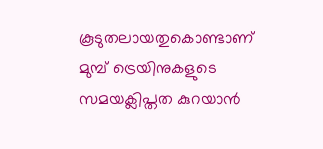കൂടുതലായതുകൊണ്ടാണ് മുമ്പ് ട്രെയിനുകളുടെ സമയക്ലിപ്തത കുറയാൻ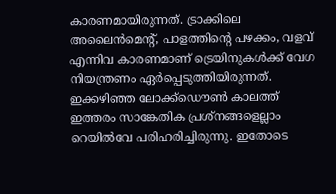കാരണമായിരുന്നത്. ട്രാക്കിലെ അലൈൻമെന്‍റ്, പാളത്തിന്‍റെ പഴക്കം, വളവ് എന്നിവ കാരണമാണ് ട്രെയിനുകൾക്ക് വേഗ നിയന്ത്രണം ഏർപ്പെടുത്തിയിരുന്നത്. ഇക്കഴിഞ്ഞ ലോക്ക്ഡൌൺ കാലത്ത് ഇത്തരം സാങ്കേതിക പ്രശ്നങ്ങളെല്ലാം റെയിൽവേ പരിഹരിച്ചിരുന്നു. ഇതോടെ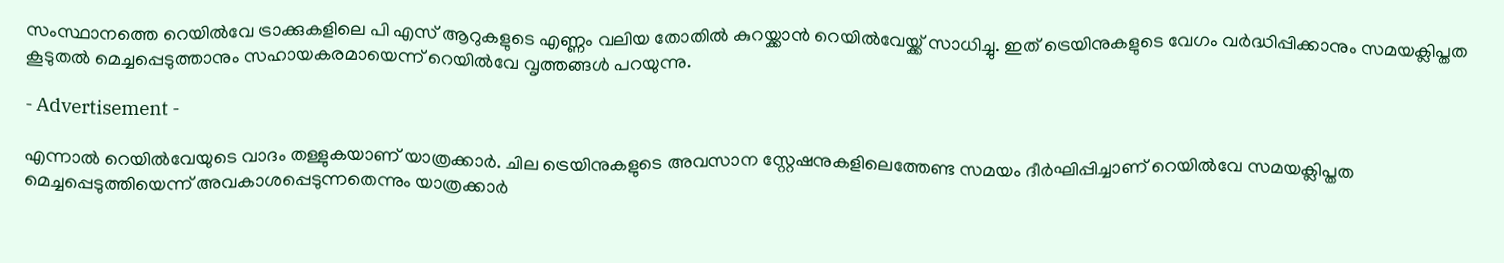സംസ്ഥാനത്തെ റെയിൽവേ ട്രാക്കുകളിലെ പി എസ് ആറുകളുടെ എണ്ണം വലിയ തോതിൽ കുറയ്ക്കാൻ റെയിൽവേയ്ക്ക് സാധിച്ചു. ഇത് ട്രെയിനുകളുടെ വേഗം വർദ്ധിപ്പിക്കാനും സമയക്ലിപ്തത കൂടുതൽ മെച്ചപ്പെടുത്താനും സഹായകരമായെന്ന് റെയിൽവേ വൃത്തങ്ങൾ പറയുന്നു.

- Advertisement -

എന്നാൽ റെയിൽവേയുടെ വാദം തള്ളുകയാണ് യാത്രക്കാർ. ചില ട്രെയിനുകളുടെ അവസാന സ്റ്റേഷനുകളിലെത്തേണ്ട സമയം ദീർഘിപ്പിച്ചാണ് റെയിൽവേ സമയക്ലിപ്തത മെച്ചപ്പെടുത്തിയെന്ന് അവകാശപ്പെടുന്നതെന്നും യാത്രക്കാർ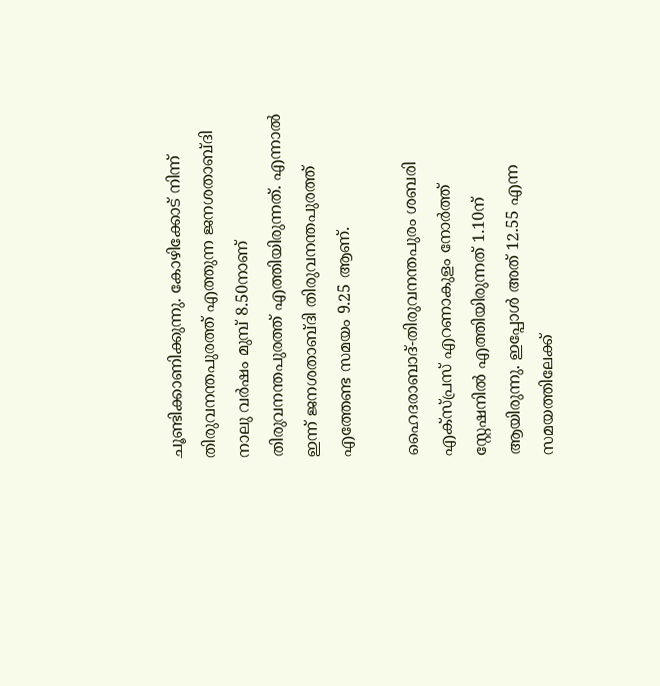ചൂണ്ടിക്കാണിക്കുന്നു. കോഴിക്കോട് നിന്ന് തിരുവനന്തപുരത്ത് എത്തുന്ന ജനശതാബ്ദി നാലു വർഷം മുമ്പ് 8.50നാണ് തിരുവനന്തപുരത്ത് എത്തിയിരുന്നത്. എന്നാൽ ഇന്ന് ജനശതാബ്ദി തിരുവനന്തപുരത്ത് എത്തേണ്ട സമയം 9.25 ആണ്.

ഹൈദരാബാദ്-തിരുവനന്തപുരം ശബരി എക്സ്പ്രസ് എറണാകുളം നോർത്ത് സ്റ്റേഷനിൽ എത്തിയിരുന്നത് 1.10ന് ആയിരുന്നു. ഇപ്പോൾ അത് 12.55 എന്ന സമയത്തിലേക്ക്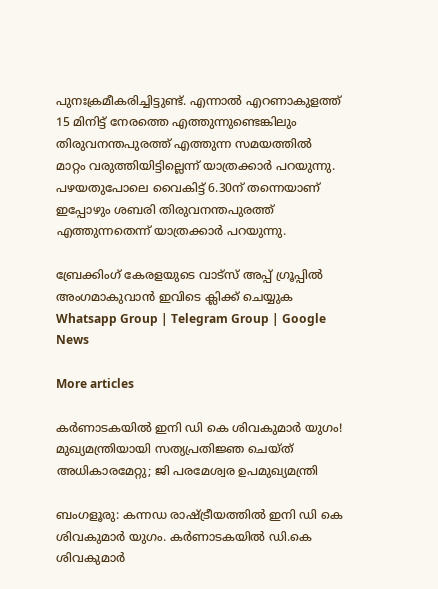പുനഃക്രമീകരിച്ചിട്ടുണ്ട്. എന്നാൽ എറണാകുളത്ത് 15 മിനിട്ട് നേരത്തെ എത്തുന്നുണ്ടെങ്കിലും തിരുവനന്തപുരത്ത് എത്തുന്ന സമയത്തിൽ മാറ്റം വരുത്തിയിട്ടില്ലെന്ന് യാത്രക്കാർ പറയുന്നു. പഴയതുപോലെ വൈകിട്ട് 6.30ന് തന്നെയാണ് ഇപ്പോഴും ശബരി തിരുവനന്തപുരത്ത് എത്തുന്നതെന്ന് യാത്രക്കാർ പറയുന്നു.

ബ്രേക്കിംഗ് കേരളയുടെ വാട്സ് അപ്പ് ഗ്രൂപ്പിൽ അംഗമാകുവാൻ ഇവിടെ ക്ലിക്ക് ചെയ്യുക Whatsapp Group | Telegram Group | Google News

More articles

കര്‍ണാടകയില്‍ ഇനി ഡി കെ ശിവകുമാര്‍ യുഗം! മുഖ്യമന്ത്രിയായി സത്യപ്രതിജ്ഞ ചെയ്ത് അധികാരമേറ്റു; ജി പരമേശ്വര ഉപമുഖ്യമന്ത്രി

ബംഗളൂരു: കന്നഡ രാഷ്ട്രീയത്തില്‍ ഇനി ഡി കെ ശിവകുമാര്‍ യുഗം. കര്‍ണാടകയില്‍ ഡി.കെ ശിവകുമാര്‍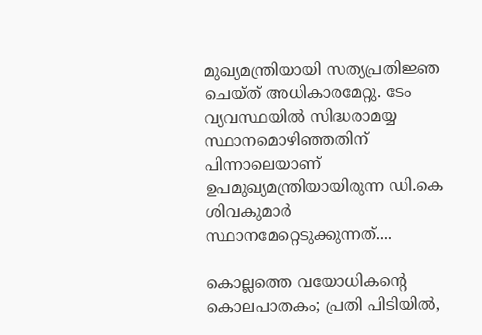മുഖ്യമന്ത്രിയായി സത്യപ്രതിജ്ഞ ചെയ്ത് അധികാരമേറ്റു. ടേം വ്യവസ്ഥയില്‍ സിദ്ധരാമയ്യ സ്ഥാനമൊഴിഞ്ഞതിന് പിന്നാലെയാണ് ഉപമുഖ്യമന്ത്രിയായിരുന്ന ഡി.കെ ശിവകുമാര്‍ സ്ഥാനമേറ്റെടുക്കുന്നത്....

കൊല്ലത്തെ വയോധികന്റെ കൊലപാതകം; പ്രതി പിടിയിൽ,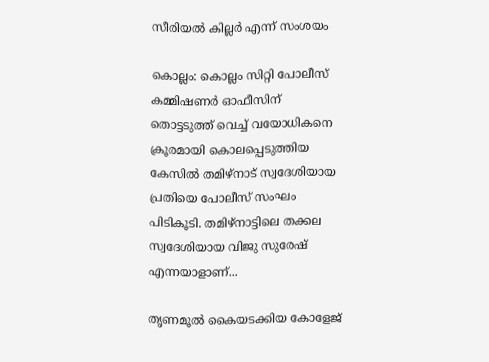സീരിയൽ കില്ലർ എന്ന് സംശയം

കൊല്ലം: കൊല്ലം സിറ്റി പോലീസ് കമ്മിഷണർ ഓഫീസിന് തൊട്ടടുത്ത് വെച്ച് വയോധികനെ ക്രൂരമായി കൊലപ്പെടുത്തിയ കേസിൽ തമിഴ്‌നാട് സ്വദേശിയായ പ്രതിയെ പോലീസ് സംഘം പിടികൂടി. തമിഴ്‌നാട്ടിലെ തക്കല സ്വദേശിയായ വിജു സുരേഷ് എന്നയാളാണ്...

തൃണമൂൽ കൈയടക്കിയ കോളേജ്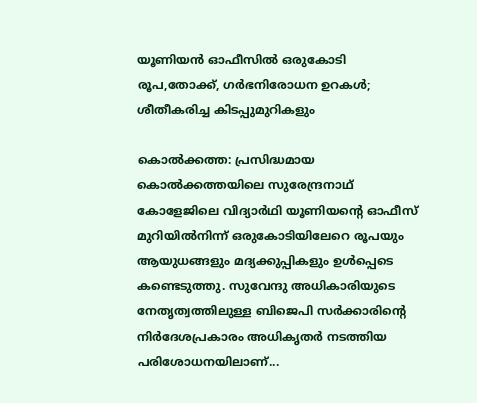യൂണിയൻ ഓഫീസിൽ ഒരുകോടി രൂപ,തോക്ക്, ഗർഭനിരോധന ഉറകൾ; ശീതീകരിച്ച കിടപ്പുമുറികളും

കൊൽക്കത്ത: പ്രസിദ്ധമായ കൊൽക്കത്തയിലെ സുരേന്ദ്രനാഥ് കോളേജിലെ വിദ്യാർഥി യൂണിയന്റെ ഓഫീസ് മുറിയിൽനിന്ന് ഒരുകോടിയിലേറെ രൂപയും ആയുധങ്ങളും മദ്യക്കുപ്പികളും ഉൾപ്പെടെ കണ്ടെടുത്തു. സുവേന്ദു അധികാരിയുടെ നേതൃത്വത്തിലുള്ള ബിജെപി സർക്കാരിന്റെ നിർദേശപ്രകാരം അധികൃതർ നടത്തിയ പരിശോധനയിലാണ്...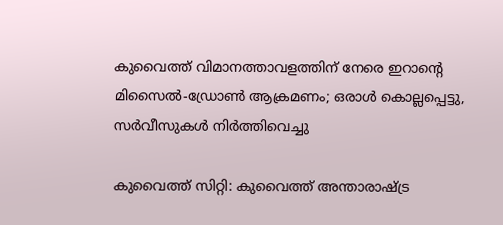കുവൈത്ത് വിമാനത്താവളത്തിന് നേരെ ഇറാന്റെ മിസൈൽ-ഡ്രോൺ ആക്രമണം; ഒരാൾ കൊല്ലപ്പെട്ടു, സർവീസുകൾ നിർത്തിവെച്ചു

കുവൈത്ത് സിറ്റി: കുവൈത്ത് അന്താരാഷ്ട്ര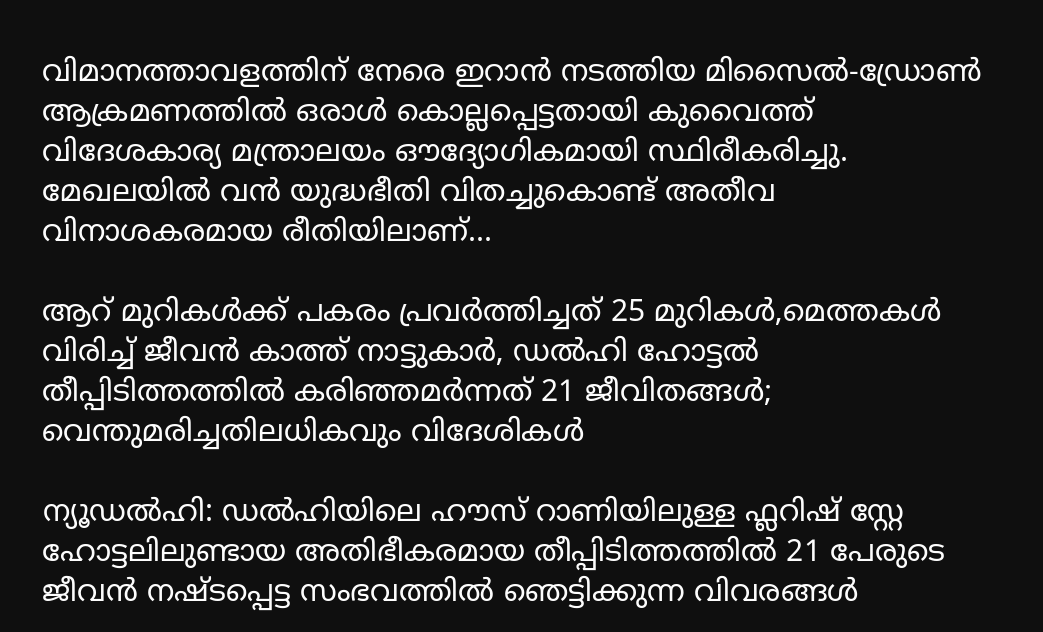വിമാനത്താവളത്തിന് നേരെ ഇറാൻ നടത്തിയ മിസൈൽ-ഡ്രോൺ ആക്രമണത്തിൽ ഒരാൾ കൊല്ലപ്പെട്ടതായി കുവൈത്ത് വിദേശകാര്യ മന്ത്രാലയം ഔദ്യോഗികമായി സ്ഥിരീകരിച്ചു. മേഖലയിൽ വൻ യുദ്ധഭീതി വിതച്ചുകൊണ്ട് അതീവ വിനാശകരമായ രീതിയിലാണ്...

ആറ് മുറികൾക്ക് പകരം പ്രവർത്തിച്ചത് 25 മുറികൾ,മെത്തകൾ വിരിച്ച് ജീവൻ കാത്ത്‌ നാട്ടുകാർ, ഡൽഹി ഹോട്ടൽ തീപ്പിടിത്തത്തിൽ കരിഞ്ഞമർന്നത് 21 ജീവിതങ്ങൾ; വെന്തുമരിച്ചതിലധികവും വിദേശികൾ

ന്യൂഡൽഹി: ഡൽഹിയിലെ ഹൗസ് റാണിയിലുള്ള ഫ്ലറിഷ് സ്റ്റേ ഹോട്ടലിലുണ്ടായ അതിഭീകരമായ തീപ്പിടിത്തത്തിൽ 21 പേരുടെ ജീവൻ നഷ്ടപ്പെട്ട സംഭവത്തിൽ ഞെട്ടിക്കുന്ന വിവരങ്ങൾ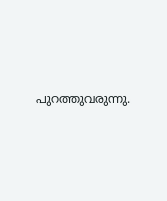പുറത്തുവരുന്നു.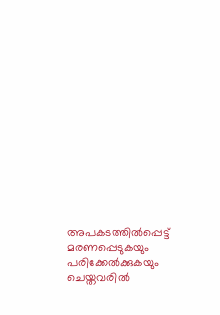അപകടത്തിൽപ്പെട്ട് മരണപ്പെടുകയും പരിക്കേൽക്കുകയും ചെയ്തവരിൽ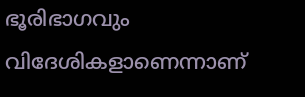ഭൂരിഭാഗവും വിദേശികളാണെന്നാണ്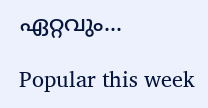ഏറ്റവും...

Popular this week